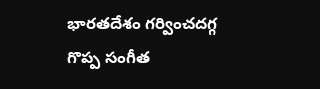భారతదేశం గర్వించదగ్గ గొప్ప సంగీత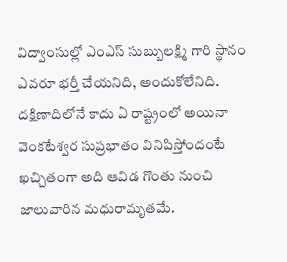విద్వాంసుల్లో ఎంఎస్ సుబ్బులక్ష్మి గారి స్థానం ఎవరూ భర్తీ చేయనిది, అందుకోలేనిది. దక్షిణాదిలోనే కాదు ఏ రాష్ట్రంలో అయినా వెంకటేశ్వర సుప్రభాతం వినిపిస్తోందంటే ఖచ్చితంగా అది ఆవిడ గొంతు నుంచి జాలువారిన మధురామృతమే.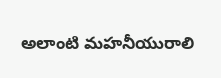అలాంటి మహనీయురాలి